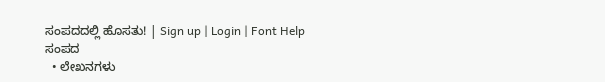ಸಂಪದದಲ್ಲಿ ಹೊಸತು! | Sign up | Login | Font Help
ಸಂಪದ
  • ಲೇಖನಗಳು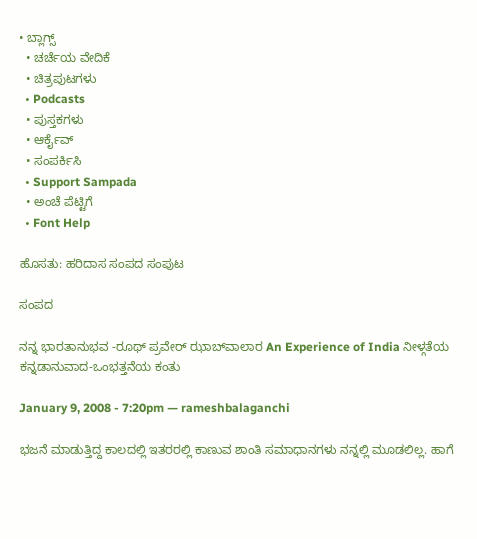• ಬ್ಲಾಗ್ಸ್
  • ಚರ್ಚೆಯ ವೇದಿಕೆ
  • ಚಿತ್ರಪುಟಗಳು
  • Podcasts
  • ಪುಸ್ತಕಗಳು
  • ಆರ್ಕೈವ್
  • ಸಂಪರ್ಕಿಸಿ
  • Support Sampada
  • ಅಂಚೆ ಪೆಟ್ಟಿಗೆ
  • Font Help

ಹೊಸತು: ಹರಿದಾಸ ಸಂಪದ ಸಂಪುಟ

ಸಂಪದ

ನನ್ನ ಭಾರತಾನುಭವ -ರೂಥ್ ಪ್ರವೇರ್ ಝಾಬ್‍ವಾಲಾರ An Experience of India ನೀಳ್ಗತೆಯ ಕನ್ನಡಾನುವಾದ-ಒಂಭತ್ತನೆಯ ಕಂತು

January 9, 2008 - 7:20pm — rameshbalaganchi

ಭಜನೆ ಮಾಡುತ್ತಿದ್ದ ಕಾಲದಲ್ಲಿ ಇತರರಲ್ಲಿ ಕಾಣುವ ಶಾಂತಿ ಸಮಾಧಾನಗಳು ನನ್ನಲ್ಲಿ ಮೂಡಲಿಲ್ಲ. ಹಾಗೆ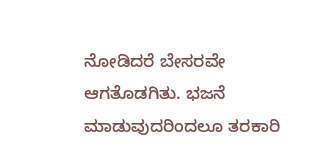ನೋಡಿದರೆ ಬೇಸರವೇ ಆಗತೊಡಗಿತು. ಭಜನೆ ಮಾಡುವುದರಿಂದಲೂ ತರಕಾರಿ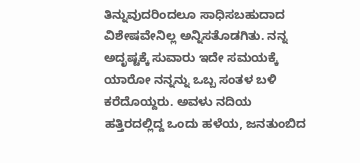ತಿನ್ನುವುದರಿಂದಲೂ ಸಾಧಿಸಬಹುದಾದ ವಿಶೇಷವೇನಿಲ್ಲ ಅನ್ನಿಸತೊಡಗಿತು. ನನ್ನ ಅದೃಷ್ಟಕ್ಕೆ ಸುವಾರು ಇದೇ ಸಮಯಕ್ಕೆ ಯಾರೋ ನನ್ನನ್ನು ಒಬ್ಬ ಸಂತಳ ಬಳಿ ಕರೆದೊಯ್ದರು. ಅವಳು ನದಿಯ ಹತ್ತಿರದಲ್ಲಿದ್ದ ಒಂದು ಹಳೆಯ, ಜನತುಂಬಿದ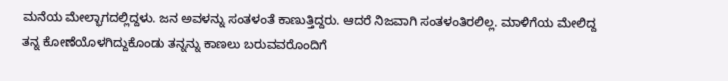ಮನೆಯ ಮೇಲ್ಭಾಗದಲ್ಲಿದ್ದಳು. ಜನ ಅವಳನ್ನು ಸಂತಳಂತೆ ಕಾಣುತ್ತಿದ್ದರು. ಆದರೆ ನಿಜವಾಗಿ ಸಂತಳಂತಿರಲಿಲ್ಲ. ಮಾಳಿಗೆಯ ಮೇಲಿದ್ದ ತನ್ನ ಕೋಣೆಯೊಳಗಿದ್ದುಕೊಂಡು ತನ್ನನ್ನು ಕಾಣಲು ಬರುವವರೊಂದಿಗೆ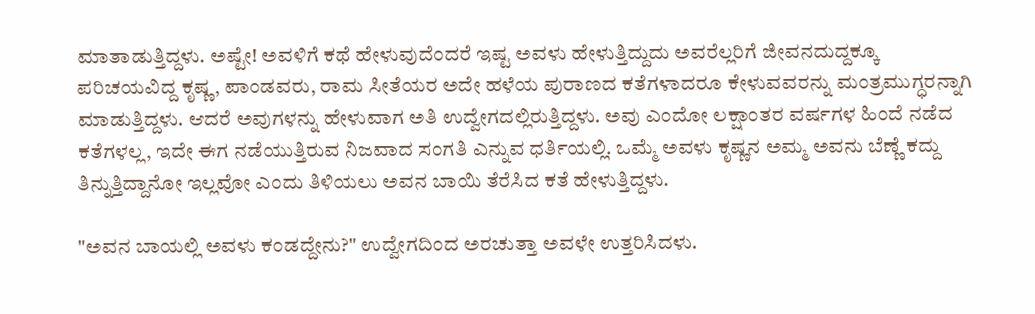ಮಾತಾಡುತ್ತಿದ್ದಳು. ಅಷ್ಟೇ! ಅವಳಿಗೆ ಕಥೆ ಹೇಳುವುದೆಂದರೆ ಇಷ್ಟ ಅವಳು ಹೇಳುತ್ತಿದ್ದುದು ಅವರೆಲ್ಲರಿಗೆ ಜೀವನದುದ್ದಕ್ಕೂ ಪರಿಚಯವಿದ್ದ ಕೃಷ್ಣ, ಪಾಂಡವರು, ರಾಮ ಸೀತೆಯರ ಅದೇ ಹಳೆಯ ಪುರಾಣದ ಕತೆಗಳಾದರೂ ಕೇಳುವವರನ್ನು ಮಂತ್ರಮುಗ್ಧರನ್ನಾಗಿ ಮಾಡುತ್ತಿದ್ದಳು. ಆದರೆ ಅವುಗಳನ್ನು ಹೇಳುವಾಗ ಅತಿ ಉದ್ವೇಗದಲ್ಲಿರುತ್ತಿದ್ದಳು. ಅವು ಎಂದೋ ಲಕ್ಷಾಂತರ ವರ್ಷಗಳ ಹಿಂದೆ ನಡೆದ ಕತೆಗಳಲ್ಲ, ಇದೇ ಈಗ ನಡೆಯುತ್ತಿರುವ ನಿಜವಾದ ಸಂಗತಿ ಎನ್ನುವ ಧರ್ತಿಯಲ್ಲಿ. ಒಮ್ಮೆ ಅವಳು ಕೃಷ್ಣನ ಅಮ್ಮ ಅವನು ಬೆಣ್ಣೆ ಕದ್ದು ತಿನ್ನುತ್ತಿದ್ದಾನೋ ಇಲ್ಲವೋ ಎಂದು ತಿಳಿಯಲು ಅವನ ಬಾಯಿ ತೆರೆಸಿದ ಕತೆ ಹೇಳುತ್ತಿದ್ದಳು.

"ಅವನ ಬಾಯಲ್ಲಿ ಅವಳು ಕಂಡದ್ದೇನು?" ಉದ್ವೇಗದಿಂದ ಅರಚುತ್ತಾ ಅವಳೇ ಉತ್ತರಿಸಿದಳು.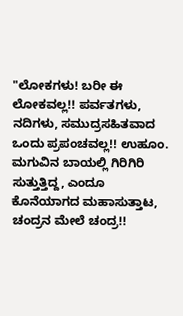"ಲೋಕಗಳು! ಬರೀ ಈ ಲೋಕವಲ್ಲ!! ಪರ್ವತಗಳು, ನದಿಗಳು, ಸಮುದ್ರಸಹಿತವಾದ ಒಂದು ಪ್ರಪಂಚವಲ್ಲ!! ಉಹೂಂ. ಮಗುವಿನ ಬಾಯಲ್ಲಿ ಗಿರಿಗಿರಿ ಸುತ್ತುತ್ತಿದ್ದ, ಎಂದೂ ಕೊನೆಯಾಗದ ಮಹಾಸುತ್ತಾಟ, ಚಂದ್ರನ ಮೇಲೆ ಚಂದ್ರ!!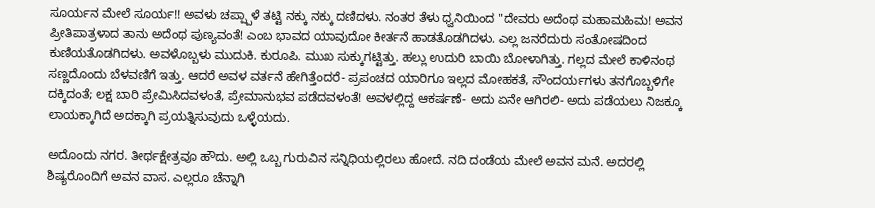ಸೂರ್ಯನ ಮೇಲೆ ಸೂರ್ಯ!! ಅವಳು ಚಪ್ಪ್ಪಾಳೆ ತಟ್ಟಿ ನಕ್ಕು ನಕ್ಕು ದಣಿದಳು. ನಂತರ ತೆಳು ಧ್ವನಿಯಿಂದ "ದೇವರು ಅದೆಂಥ ಮಹಾಮಹಿಮ! ಅವನ ಪ್ರೀತಿಪಾತ್ರಳಾದ ತಾನು ಅದೆಂಥ ಪುಣ್ಯವಂತೆ! ಎಂಬ ಭಾವದ ಯಾವುದೋ ಕೀರ್ತನೆ ಹಾಡತೊಡಗಿದಳು. ಎಲ್ಲ ಜನರೆದುರು ಸಂತೋಷದಿಂದ
ಕುಣಿಯತೊಡಗಿದಳು. ಅವಳೊಬ್ಬಳು ಮುದುಕಿ. ಕುರೂಪಿ. ಮುಖ ಸುಕ್ಕುಗಟ್ಟಿತ್ತು. ಹಲ್ಲು ಉದುರಿ ಬಾಯಿ ಬೋಳಾಗಿತ್ತು. ಗಲ್ಲದ ಮೇಲೆ ಕಾಳಿನಂಥ ಸಣ್ಣದೊಂದು ಬೆಳವಣಿಗೆ ಇತ್ತು. ಆದರೆ ಅವಳ ವರ್ತನೆ ಹೇಗಿತ್ತೆಂದರೆ- ಪ್ರಪಂಚದ ಯಾರಿಗೂ ಇಲ್ಲದ ಮೋಹಕತೆ, ಸೌಂದರ್ಯಗಳು ತನಗೊಬ್ಬಳಿಗೇ ದಕ್ಕಿದಂತೆ; ಲಕ್ಷ ಬಾರಿ ಪ್ರೇಮಿಸಿದವಳಂತೆ, ಪ್ರೇಮಾನುಭವ ಪಡೆದವಳಂತೆ! ಅವಳಲ್ಲಿದ್ದ ಆಕರ್ಷಣೆ- ಅದು ಏನೇ ಆಗಿರಲಿ- ಅದು ಪಡೆಯಲು ನಿಜಕ್ಕೂ ಲಾಯಕ್ಕಾಗಿದೆ ಅದಕ್ಕಾಗಿ ಪ್ರಯತ್ನಿಸುವುದು ಒಳ್ಳೆಯದು.

ಅದೊಂದು ನಗರ. ತೀರ್ಥಕ್ಷೇತ್ರವೂ ಹೌದು. ಅಲ್ಲಿ ಒಬ್ಬ ಗುರುವಿನ ಸನ್ನಿಧಿಯಲ್ಲಿರಲು ಹೋದೆ. ನದಿ ದಂಡೆಯ ಮೇಲೆ ಅವನ ಮನೆ. ಅದರಲ್ಲಿ ಶಿಷ್ಯರೊಂದಿಗೆ ಅವನ ವಾಸ. ಎಲ್ಲರೂ ಚೆನ್ನಾಗಿ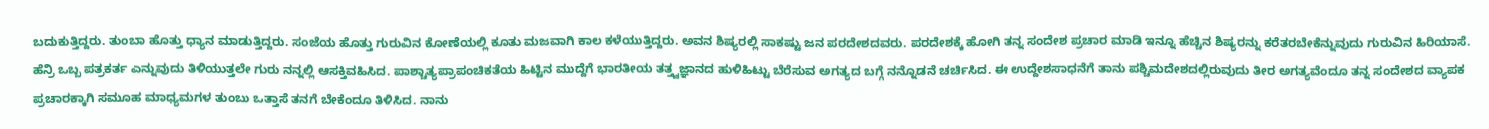ಬದುಕುತ್ತಿದ್ದರು. ತುಂಬಾ ಹೊತ್ತು ಧ್ಯಾನ ಮಾಡುತ್ತಿದ್ದರು. ಸಂಜೆಯ ಹೊತ್ತು ಗುರುವಿನ ಕೋಣೆಯಲ್ಲಿ ಕೂತು ಮಜವಾಗಿ ಕಾಲ ಕಳೆಯುತ್ತಿದ್ದರು. ಅವನ ಶಿಷ್ಯರಲ್ಲಿ ಸಾಕಷ್ಟು ಜನ ಪರದೇಶದವರು. ಪರದೇಶಕ್ಕೆ ಹೋಗಿ ತನ್ನ ಸಂದೇಶ ಪ್ರಚಾರ ಮಾಡಿ ಇನ್ನೂ ಹೆಚ್ಚಿನ ಶಿಷ್ಯರನ್ನು ಕರೆತರಬೇಕೆನ್ನುವುದು ಗುರುವಿನ ಹಿರಿಯಾಸೆ. ಹೆನ್ರಿ ಒಬ್ಬ ಪತ್ರಕರ್ತ ಎನ್ನುವುದು ತಿಳಿಯುತ್ತಲೇ ಗುರು ನನ್ನಲ್ಲಿ ಆಸಕ್ತಿವಹಿಸಿದ. ಪಾಶ್ಚಾತ್ಯಪ್ರಾಪಂಚಿಕತೆಯ ಹಿಟ್ಟಿನ ಮುದ್ದೆಗೆ ಭಾರತೀಯ ತತ್ತ್ವಜ್ಞಾನದ ಹುಳಿಹಿಟ್ಟು ಬೆರೆಸುವ ಅಗತ್ಯದ ಬಗ್ಗೆ ನನ್ನೊಡನೆ ಚರ್ಚಿಸಿದ. ಈ ಉದ್ದೇಶಸಾಧನೆಗೆ ತಾನು ಪಶ್ಚಿಮದೇಶದಲ್ಲಿರುವುದು ತೀರ ಅಗತ್ಯವೆಂದೂ ತನ್ನ ಸಂದೇಶದ ವ್ಯಾಪಕ ಪ್ರಚಾರಕ್ಕಾಗಿ ಸಮೂಹ ಮಾಧ್ಯಮಗಳ ತುಂಬು ಒತ್ತಾಸೆ ತನಗೆ ಬೇಕೆಂದೂ ತಿಳಿಸಿದ. ನಾನು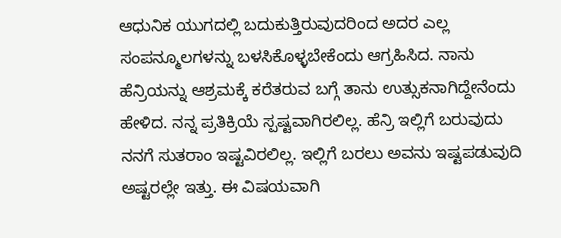ಆಧುನಿಕ ಯುಗದಲ್ಲಿ ಬದುಕುತ್ತಿರುವುದರಿಂದ ಅದರ ಎಲ್ಲ ಸಂಪನ್ಮೂಲಗಳನ್ನು ಬಳಸಿಕೊಳ್ಳಬೇಕೆಂದು ಆಗ್ರಹಿಸಿದ. ನಾನು ಹೆನ್ರಿಯನ್ನು ಆಶ್ರಮಕ್ಕೆ ಕರೆತರುವ ಬಗ್ಗೆ ತಾನು ಉತ್ಸುಕನಾಗಿದ್ದೇನೆಂದು ಹೇಳಿದ. ನನ್ನ ಪ್ರತಿಕ್ರಿಯೆ ಸ್ಪಷ್ಟವಾಗಿರಲಿಲ್ಲ. ಹೆನ್ರಿ ಇಲ್ಲಿಗೆ ಬರುವುದು ನನಗೆ ಸುತರಾಂ ಇಷ್ಟವಿರಲಿಲ್ಲ. ಇಲ್ಲಿಗೆ ಬರಲು ಅವನು ಇಷ್ಟಪಡುವುದಿ ಅಷ್ಟರಲ್ಲೇ ಇತ್ತು. ಈ ವಿಷಯವಾಗಿ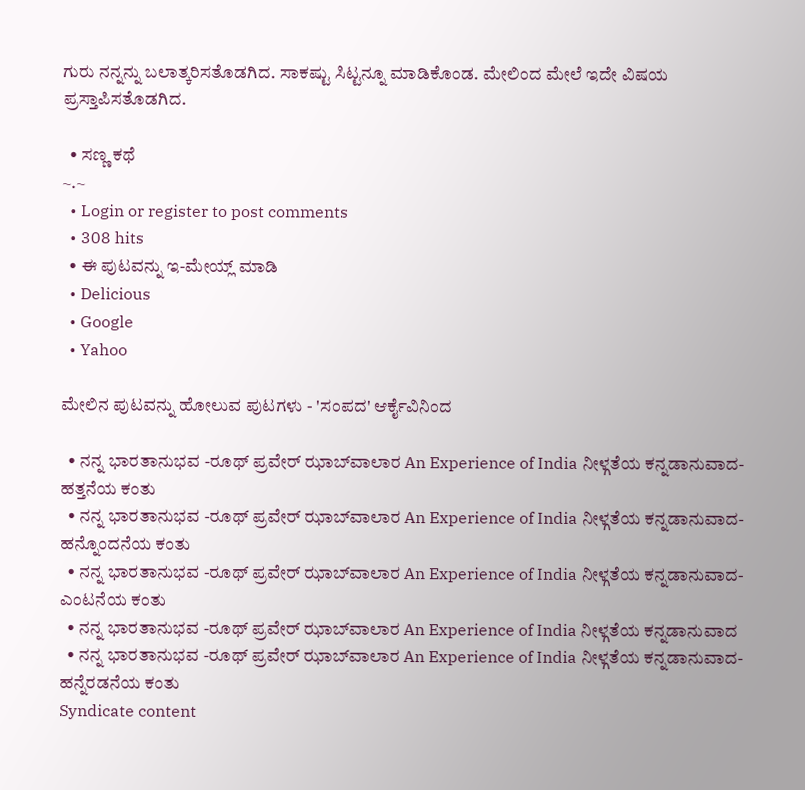ಗುರು ನನ್ನನ್ನು ಬಲಾತ್ಕರಿಸತೊಡಗಿದ. ಸಾಕಷ್ಟು ಸಿಟ್ಟನ್ನೂ ಮಾಡಿಕೊಂಡ. ಮೇಲಿಂದ ಮೇಲೆ ಇದೇ ವಿಷಯ ಪ್ರಸ್ತಾಪಿಸತೊಡಗಿದ.

  • ಸಣ್ಣ ಕಥೆ
~.~
  • Login or register to post comments
  • 308 hits
  • ಈ ಪುಟವನ್ನು ಇ-ಮೇಯ್ಲ್ ಮಾಡಿ
  • Delicious
  • Google
  • Yahoo

ಮೇಲಿನ ಪುಟವನ್ನು ಹೋಲುವ ಪುಟಗಳು - 'ಸಂಪದ' ಆರ್ಕೈವಿನಿಂದ

  • ನನ್ನ ಭಾರತಾನುಭವ -ರೂಥ್ ಪ್ರವೇರ್ ಝಾಬ್‍ವಾಲಾರ An Experience of India ನೀಳ್ಗತೆಯ ಕನ್ನಡಾನುವಾದ-ಹತ್ತನೆಯ ಕಂತು
  • ನನ್ನ ಭಾರತಾನುಭವ -ರೂಥ್ ಪ್ರವೇರ್ ಝಾಬ್‍ವಾಲಾರ An Experience of India ನೀಳ್ಗತೆಯ ಕನ್ನಡಾನುವಾದ-ಹನ್ನೊಂದನೆಯ ಕಂತು
  • ನನ್ನ ಭಾರತಾನುಭವ -ರೂಥ್ ಪ್ರವೇರ್ ಝಾಬ್‍ವಾಲಾರ An Experience of India ನೀಳ್ಗತೆಯ ಕನ್ನಡಾನುವಾದ-ಎಂಟನೆಯ ಕಂತು
  • ನನ್ನ ಭಾರತಾನುಭವ -ರೂಥ್ ಪ್ರವೇರ್ ಝಾಬ್‍ವಾಲಾರ An Experience of India ನೀಳ್ಗತೆಯ ಕನ್ನಡಾನುವಾದ
  • ನನ್ನ ಭಾರತಾನುಭವ -ರೂಥ್ ಪ್ರವೇರ್ ಝಾಬ್‍ವಾಲಾರ An Experience of India ನೀಳ್ಗತೆಯ ಕನ್ನಡಾನುವಾದ-ಹನ್ನೆರಡನೆಯ ಕಂತು
Syndicate content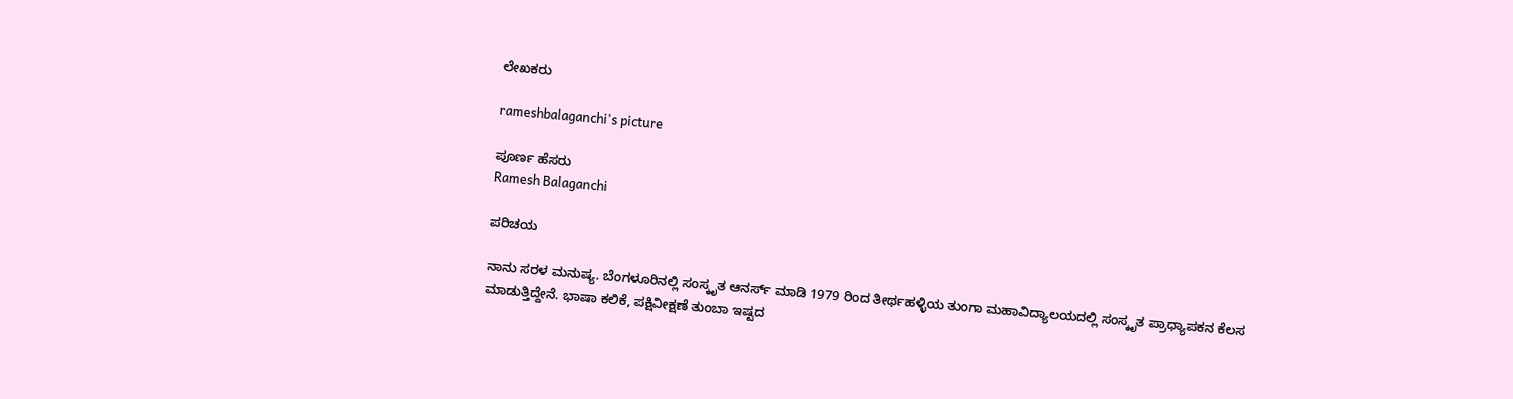ಲೇಖಕರು

rameshbalaganchi's picture

ಪೂರ್ಣ ಹೆಸರು
Ramesh Balaganchi

ಪರಿಚಯ

ನಾನು ಸರಳ ಮನುಷ್ಯ. ಬೆಂಗಳೂರಿನಲ್ಲಿ ಸಂಸ್ಕೃತ ಆನರ್ಸ್ ಮಾಡಿ 1979 ರಿಂದ ತೀರ್ಥಹಳ್ಳಿಯ ತುಂಗಾ ಮಹಾವಿದ್ಯಾಲಯದಲ್ಲಿ ಸಂಸ್ಕೃತ ಪ್ರಾಧ್ಯಾಪಕನ ಕೆಲಸ ಮಾಡುತ್ತಿದ್ದೇನೆ. ಭಾಷಾ ಕಲಿಕೆ, ಪಕ್ಷಿವೀಕ್ಷಣೆ ತುಂಬಾ ಇಷ್ಟದ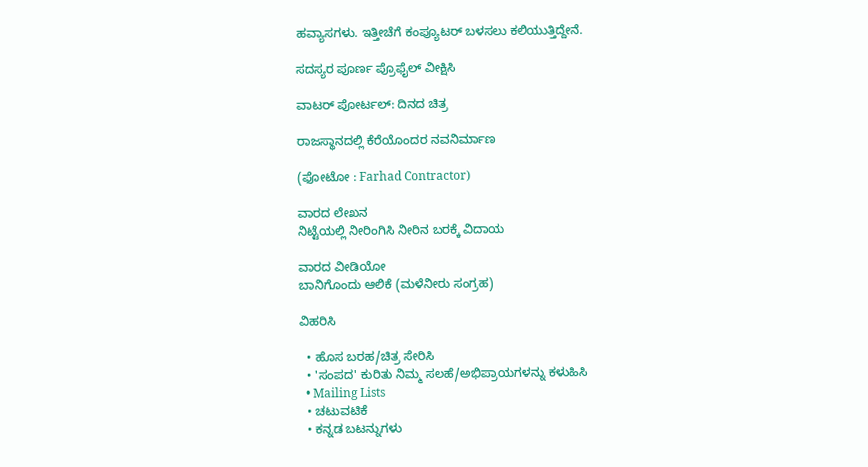ಹವ್ಯಾಸಗಳು. ಇತ್ತೀಚೆಗೆ ಕಂಪ್ಯೂಟರ್ ಬಳಸಲು ಕಲಿಯುತ್ತಿದ್ದೇನೆ.

ಸದಸ್ಯರ ಪೂರ್ಣ ಪ್ರೊಫೈಲ್ ವೀಕ್ಷಿಸಿ

ವಾಟರ್ ಪೋರ್ಟಲ್: ದಿನದ ಚಿತ್ರ

ರಾಜಸ್ಥಾನದಲ್ಲಿ ಕೆರೆಯೊಂದರ ನವನಿರ್ಮಾಣ

(ಫೋಟೋ : Farhad Contractor)

ವಾರದ ಲೇಖನ
ನಿಟ್ಟೆಯಲ್ಲಿ ನೀರಿಂಗಿಸಿ ನೀರಿನ ಬರಕ್ಕೆ ವಿದಾಯ

ವಾರದ ವೀಡಿಯೋ
ಬಾನಿಗೊಂದು ಆಲಿಕೆ (ಮಳೆನೀರು ಸಂಗ್ರಹ)

ವಿಹರಿಸಿ

  • ಹೊಸ ಬರಹ/ಚಿತ್ರ ಸೇರಿಸಿ
  • 'ಸಂಪದ' ಕುರಿತು ನಿಮ್ಮ ಸಲಹೆ/ಅಭಿಪ್ರಾಯಗಳನ್ನು ಕಳುಹಿಸಿ
  • Mailing Lists
  • ಚಟುವಟಿಕೆ
  • ಕನ್ನಡ ಬಟನ್ನುಗಳು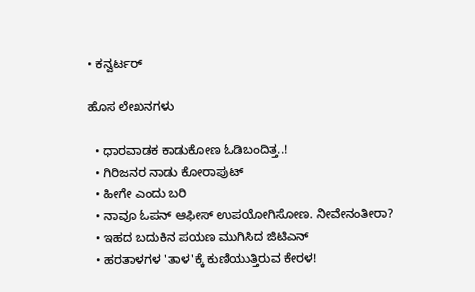• ಕನ್ವರ್ಟರ್

ಹೊಸ ಲೇಖನಗಳು

  • ಧಾರವಾಡಕ ಕಾಡುಕೋಣ ಓಡಿಬಂದಿತ್ತ..!
  • ಗಿರಿಜನರ ನಾಡು ಕೋರಾಪುಟ್
  • ಹೀಗೇ ಎಂದು ಬರಿ
  • ನಾವೂ ಓಪನ್ ಆಫೀಸ್ ಉಪಯೋಗಿಸೋಣ. ನೀವೇನಂತೀರಾ?
  • ಇಹದ ಬದುಕಿನ ಪಯಣ ಮುಗಿಸಿದ ಜಿಟಿಎನ್
  • ಹರತಾಳಗಳ 'ತಾಳ'ಕ್ಕೆ ಕುಣಿಯುತ್ತಿರುವ ಕೇರಳ!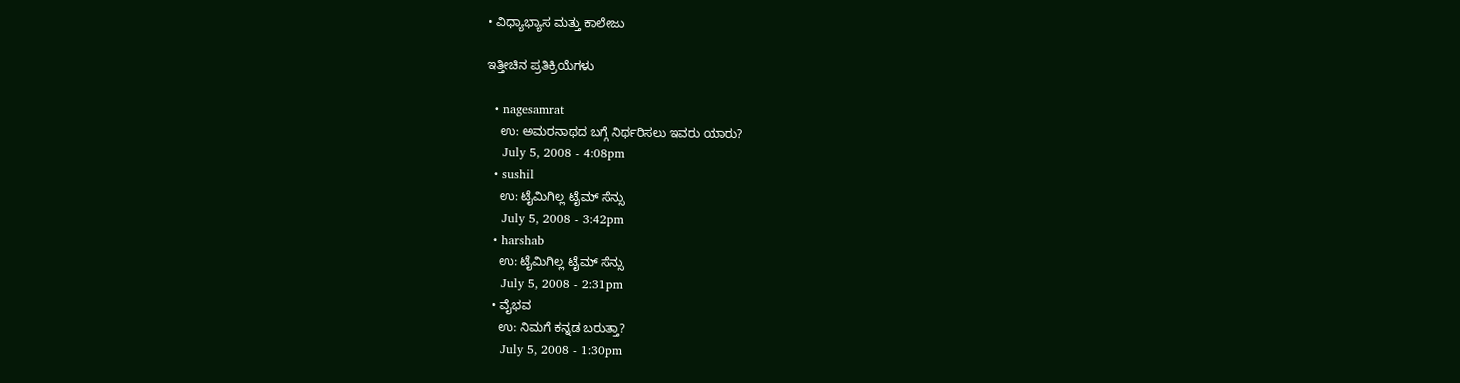• ವಿಧ್ಯಾಭ್ಯಾಸ ಮತ್ತು ಕಾಲೇಜು

ಇತ್ತೀಚಿನ ಪ್ರತಿಕ್ರಿಯೆಗಳು

  • nagesamrat
    ಉ: ಅಮರನಾಥದ ಬಗ್ಗೆ ನಿರ್ಥರಿಸಲು ಇವರು ಯಾರು?
    July 5, 2008 - 4:08pm
  • sushil
    ಉ: ಟೈಮಿಗಿಲ್ಲ ಟೈಮ್ ಸೆನ್ಸು
    July 5, 2008 - 3:42pm
  • harshab
    ಉ: ಟೈಮಿಗಿಲ್ಲ ಟೈಮ್ ಸೆನ್ಸು
    July 5, 2008 - 2:31pm
  • ವೈಭವ
    ಉ: ನಿಮಗೆ ಕನ್ನಡ ಬರುತ್ತಾ?
    July 5, 2008 - 1:30pm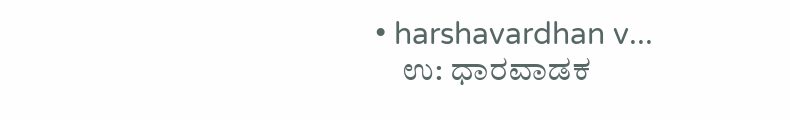• harshavardhan v...
    ಉ: ಧಾರವಾಡಕ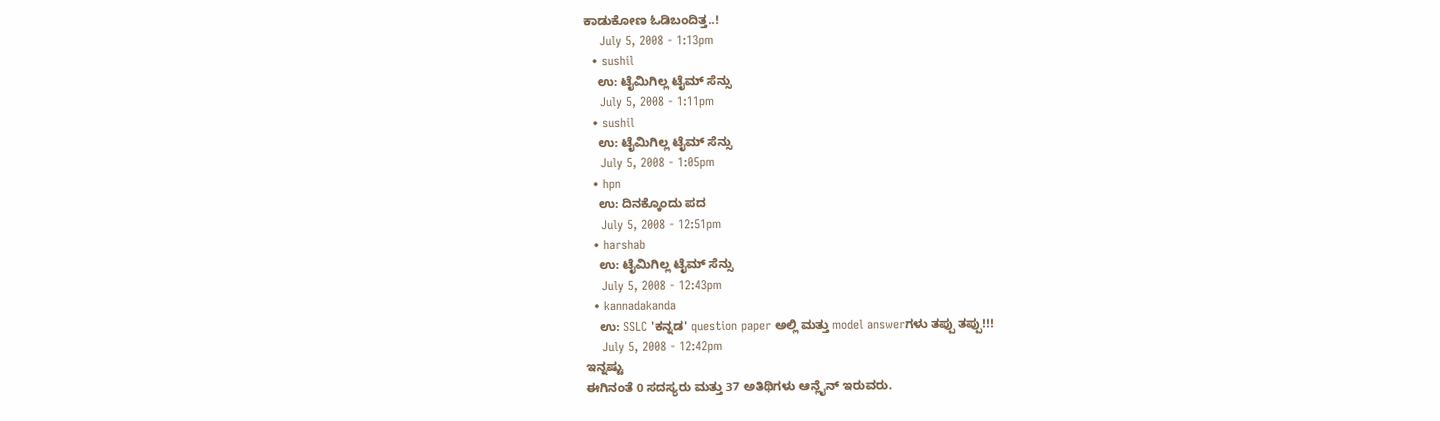ಕಾಡುಕೋಣ ಓಡಿಬಂದಿತ್ತ..!
    July 5, 2008 - 1:13pm
  • sushil
    ಉ: ಟೈಮಿಗಿಲ್ಲ ಟೈಮ್ ಸೆನ್ಸು
    July 5, 2008 - 1:11pm
  • sushil
    ಉ: ಟೈಮಿಗಿಲ್ಲ ಟೈಮ್ ಸೆನ್ಸು
    July 5, 2008 - 1:05pm
  • hpn
    ಉ: ದಿನಕ್ಕೊಂದು ಪದ
    July 5, 2008 - 12:51pm
  • harshab
    ಉ: ಟೈಮಿಗಿಲ್ಲ ಟೈಮ್ ಸೆನ್ಸು
    July 5, 2008 - 12:43pm
  • kannadakanda
    ಉ: SSLC 'ಕನ್ನಡ' question paper ಅಲ್ಲಿ ಮತ್ತು model answerಗಳು ತಪ್ಪು ತಪ್ಪು!!!
    July 5, 2008 - 12:42pm
ಇನ್ನಷ್ಟು
ಈಗಿನಂತೆ 0 ಸದಸ್ಯರು ಮತ್ತು 37 ಅತಿಥಿಗಳು ಆನ್ಲೈನ್ ಇರುವರು.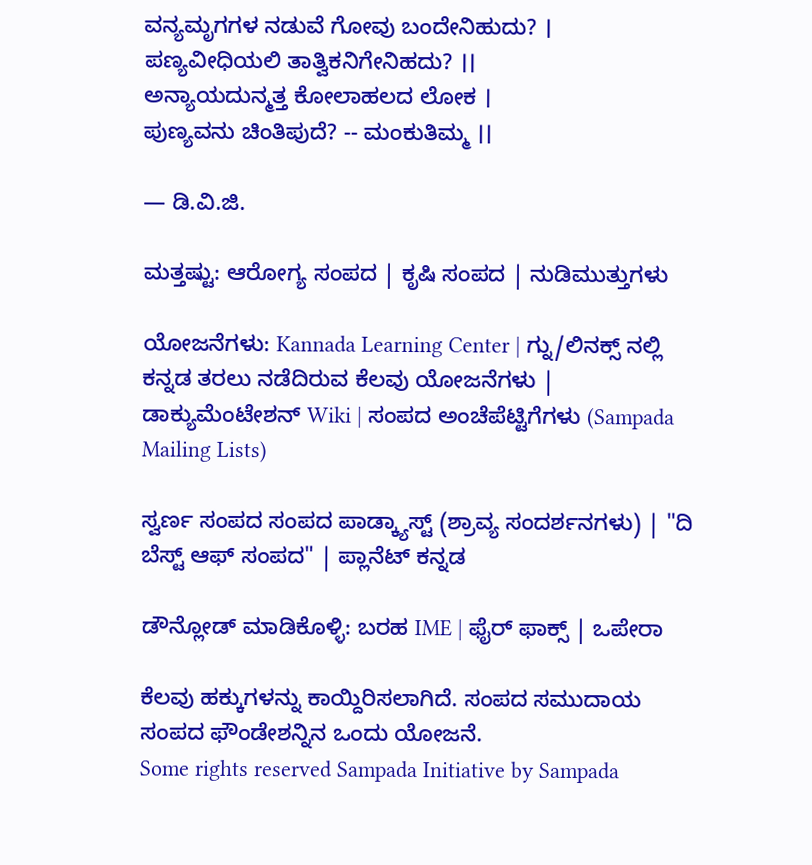ವನ್ಯಮೃಗಗಳ ನಡುವೆ ಗೋವು ಬಂದೇನಿಹುದು? ।
ಪಣ್ಯವೀಧಿಯಲಿ ತಾತ್ವಿಕನಿಗೇನಿಹದು? ।।
ಅನ್ಯಾಯದುನ್ಮತ್ತ ಕೋಲಾಹಲದ ಲೋಕ ।
ಪುಣ್ಯವನು ಚಿಂತಿಪುದೆ? -- ಮಂಕುತಿಮ್ಮ ।।

— ಡಿ.ವಿ.ಜಿ.

ಮತ್ತಷ್ಟು: ಆರೋಗ್ಯ ಸಂಪದ | ಕೃಷಿ ಸಂಪದ | ನುಡಿಮುತ್ತುಗಳು

ಯೋಜನೆಗಳು: Kannada Learning Center | ಗ್ನು/ಲಿನಕ್ಸ್ ನಲ್ಲಿ ಕನ್ನಡ ತರಲು ನಡೆದಿರುವ ಕೆಲವು ಯೋಜನೆಗಳು | ಡಾಕ್ಯುಮೆಂಟೇಶನ್ Wiki | ಸಂಪದ ಅಂಚೆಪೆಟ್ಟಿಗೆಗಳು (Sampada Mailing Lists)

ಸ್ವರ್ಣ ಸಂಪದ ಸಂಪದ ಪಾಡ್ಕ್ಯಾಸ್ಟ್ (ಶ್ರಾವ್ಯ ಸಂದರ್ಶನಗಳು) | "ದಿ ಬೆಸ್ಟ್ ಆಫ್ ಸಂಪದ" | ಪ್ಲಾನೆಟ್ ಕನ್ನಡ

ಡೌನ್ಲೋಡ್ ಮಾಡಿಕೊಳ್ಳಿ: ಬರಹ IME | ಫೈರ್ ಫಾಕ್ಸ್ | ಒಪೇರಾ

ಕೆಲವು ಹಕ್ಕುಗಳನ್ನು ಕಾಯ್ದಿರಿಸಲಾಗಿದೆ. ಸಂಪದ ಸಮುದಾಯ ಸಂಪದ ಫೌಂಡೇಶನ್ನಿನ ಒಂದು ಯೋಜನೆ.
Some rights reserved Sampada Initiative by Sampada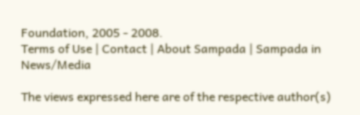Foundation, 2005 - 2008.
Terms of Use | Contact | About Sampada | Sampada in News/Media

The views expressed here are of the respective author(s)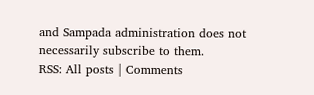and Sampada administration does not necessarily subscribe to them.
RSS: All posts | Comments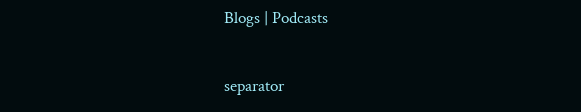Blogs | Podcasts

separator